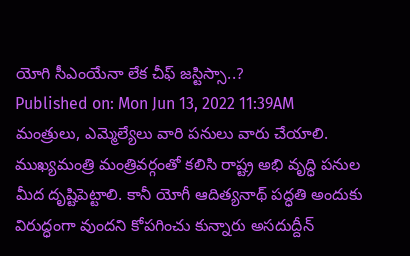యోగి సీఎంయేనా లేక చీఫ్ జస్టిస్సా..?
Published on: Mon Jun 13, 2022 11:39AM
మంత్రులు, ఎమ్మెల్యేలు వారి పనులు వారు చేయాలి. ముఖ్యమంత్రి మంత్రివర్గంతో కలిసి రాష్ట్ర అభి వృద్ధి పనుల మీద దృష్టిపెట్టాలి. కానీ యోగీ ఆదిత్యనాథ్ పద్ధతి అందుకు విరుద్ధంగా వుందని కోపగించు కున్నారు అసదుద్దీన్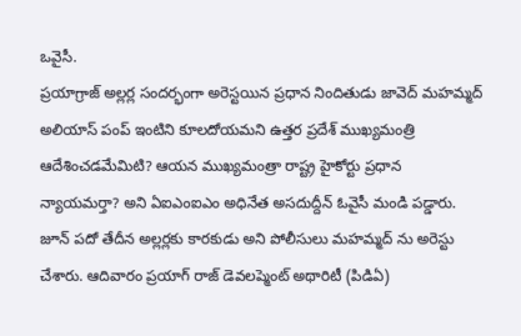ఒవైసీ.
ప్రయాగ్రాజ్ అల్లర్ల సందర్భంగా అరెస్టయిన ప్రధాన నిందితుడు జావెద్ మహమ్మద్ అలియాస్ పంప్ ఇంటిని కూలదోయమని ఉత్తర ప్రదేశ్ ముఖ్యమంత్రి ఆదేశించడమేమిటి? ఆయన ముఖ్యమంత్రా రాష్ట్ర హైకోర్టు ప్రధాన న్యాయమర్తా? అని ఏఐఎంఐఎం అధినేత అసదుద్దీన్ ఓవైసీ మండి పడ్డారు. జూన్ పదో తేదీన అల్లర్లకు కారకుడు అని పోలీసులు మహమ్మద్ ను అరెస్టు చేశారు. ఆదివారం ప్రయాగ్ రాజ్ డెవలప్మెంట్ అథారిటీ (పిడిఏ)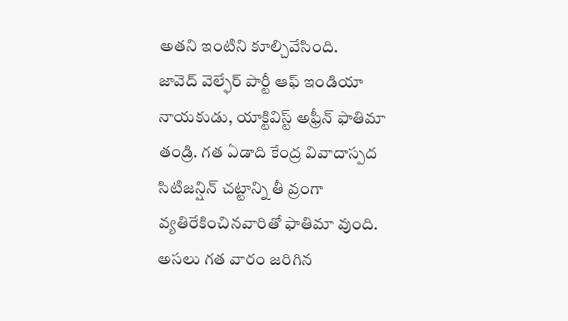అతని ఇంటిని కూల్చివేసింది.
జావెద్ వెల్ఫేర్ పార్టీ ఆఫ్ ఇండియా నాయకుడు, యాక్టివిస్ట్ అఫ్రీన్ ఫాతిమా తండ్రి. గత ఏడాది కేంద్ర వివాదాస్పద సిటిజన్షిన్ చట్టాన్ని తీ వ్రంగా వ్యతిరేకించినవారితో ఫాతిమా వుంది. అసలు గత వారం జరిగిన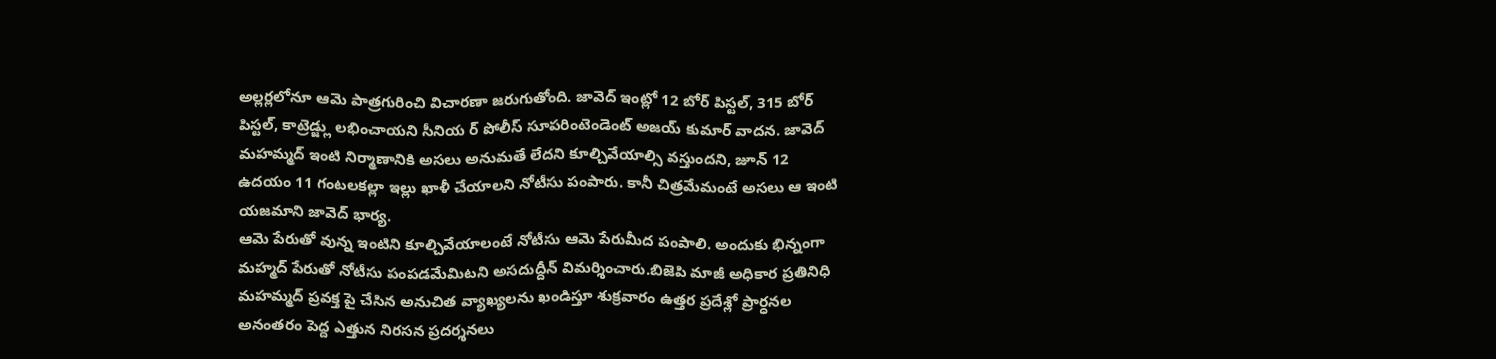అల్లర్లలోనూ ఆమె పాత్రగురించి విచారణా జరుగుతోంది. జావెద్ ఇంట్లో 12 బోర్ పిస్టల్, 315 బోర్ పిస్టల్, కాట్రెడ్జ్లు లభించాయని సీనియ ర్ పోలీస్ సూపరింటెండెంట్ అజయ్ కుమార్ వాదన. జావెద్ మహమ్మద్ ఇంటి నిర్మాణానికి అసలు అనుమతే లేదని కూల్చివేయాల్సి వస్తుందని, జూన్ 12 ఉదయం 11 గంటలకల్లా ఇల్లు ఖాళీ చేయాలని నోటీసు పంపారు. కానీ చిత్రమేమంటే అసలు ఆ ఇంటి యజమాని జావెద్ భార్య.
ఆమె పేరుతో వున్న ఇంటిని కూల్చివేయాలంటే నోటీసు ఆమె పేరుమీద పంపాలి. అందుకు భిన్నంగా మహ్మద్ పేరుతో నోటీసు పంపడమేమిటని అసదుద్దీన్ విమర్శించారు.బిజెపి మాజీ అధికార ప్రతినిధి మహమ్మద్ ప్రవక్త పై చేసిన అనుచిత వ్యాఖ్యలను ఖండిస్తూ శుక్రవారం ఉత్తర ప్రదేశ్లో ప్రార్ధనల అనంతరం పెద్ద ఎత్తున నిరసన ప్రదర్శనలు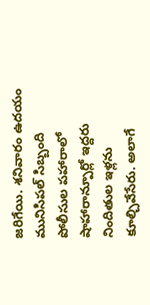జరిగేయి. శనివారం ఉదయం మునిసిపల్ సిబ్బంది పోలీసుల పహారాలో షాహారాన్పూర్లో ఇద్దరు నిందితుల ఇళ్లను కూల్చివేసేరు. అలాగే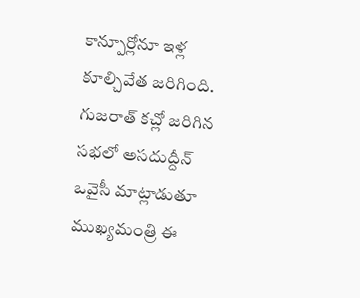కాన్పూర్లోనూ ఇళ్ల కూల్చివేత జరిగింది. గుజరాత్ కచ్లో జరిగిన సభలో అసదుద్దీన్ ఒవైసీ మాట్లాడుతూ ముఖ్యమంత్రి ఈ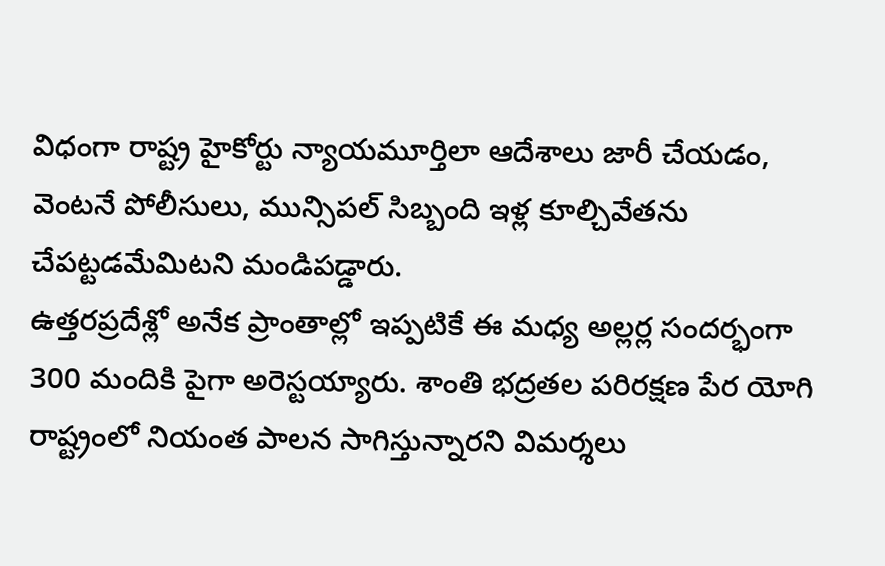విధంగా రాష్ట్ర హైకోర్టు న్యాయమూర్తిలా ఆదేశాలు జారీ చేయడం, వెంటనే పోలీసులు, మున్సిపల్ సిబ్బంది ఇళ్ల కూల్చివేతను చేపట్టడమేమిటని మండిపడ్డారు.
ఉత్తరప్రదేశ్లో అనేక ప్రాంతాల్లో ఇప్పటికే ఈ మధ్య అల్లర్ల సందర్భంగా 300 మందికి పైగా అరెస్టయ్యారు. శాంతి భద్రతల పరిరక్షణ పేర యోగి రాష్ట్రంలో నియంత పాలన సాగిస్తున్నారని విమర్శలు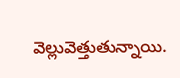వెల్లువెత్తుతున్నాయి.